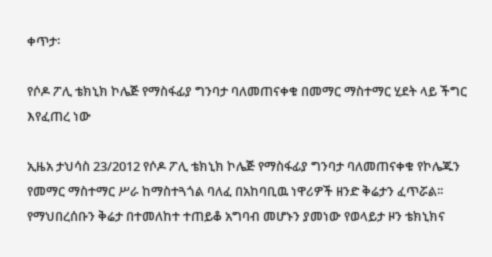ቀጥታ፡

የሶዶ ፖሊ ቴክኒክ ኮሌጅ የማስፋፊያ ግንባታ ባለመጠናቀቁ በመማር ማስተማር ሂደት ላይ ችግር እየፈጠረ ነው

ኢዜአ ታህሳስ 23/2012 የሶዶ ፖሊ ቴክኒክ ኮሌጅ የማስፋፊያ ግንባታ ባለመጠናቀቁ የኮሌጁን የመማር ማስተማር ሥራ ከማስተጓጎል ባለፈ በአከባቢዉ ነዋሪዎች ዘንድ ቅሬታን ፈጥሯል፡፡ የማህበረሰቡን ቅሬታ በተመለከተ ተጠይቆ አግባብ መሆኑን ያመነው የወላይታ ዞን ቴክኒክና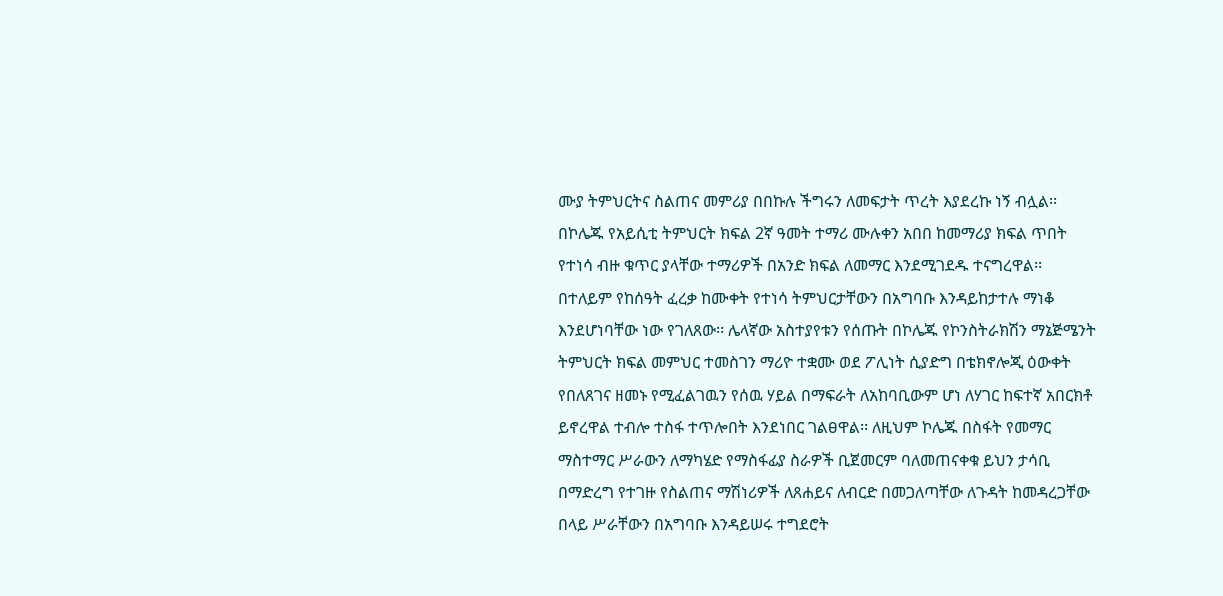ሙያ ትምህርትና ስልጠና መምሪያ በበኩሉ ችግሩን ለመፍታት ጥረት እያደረኩ ነኝ ብሏል፡፡ በኮሌጁ የአይሲቲ ትምህርት ክፍል 2ኛ ዓመት ተማሪ ሙሉቀን አበበ ከመማሪያ ክፍል ጥበት የተነሳ ብዙ ቁጥር ያላቸው ተማሪዎች በአንድ ክፍል ለመማር እንደሚገደዱ ተናግረዋል፡፡ በተለይም የከሰዓት ፈረቃ ከሙቀት የተነሳ ትምህርታቸውን በአግባቡ እንዳይከታተሉ ማነቆ እንደሆነባቸው ነው የገለጸው፡፡ ሌላኛው አስተያየቱን የሰጡት በኮሌጁ የኮንስትራክሽን ማኔጅሜንት ትምህርት ክፍል መምህር ተመስገን ማሪዮ ተቋሙ ወደ ፖሊነት ሲያድግ በቴክኖሎጂ ዕውቀት የበለጸገና ዘመኑ የሚፈልገዉን የሰዉ ሃይል በማፍራት ለአከባቢውም ሆነ ለሃገር ከፍተኛ አበርክቶ ይኖረዋል ተብሎ ተስፋ ተጥሎበት እንደነበር ገልፀዋል፡፡ ለዚህም ኮሌጁ በስፋት የመማር ማስተማር ሥራውን ለማካሄድ የማስፋፊያ ስራዎች ቢጀመርም ባለመጠናቀቁ ይህን ታሳቢ በማድረግ የተገዙ የስልጠና ማሽነሪዎች ለጸሐይና ለብርድ በመጋለጣቸው ለጉዳት ከመዳረጋቸው በላይ ሥራቸውን በአግባቡ እንዳይሠሩ ተግደሮት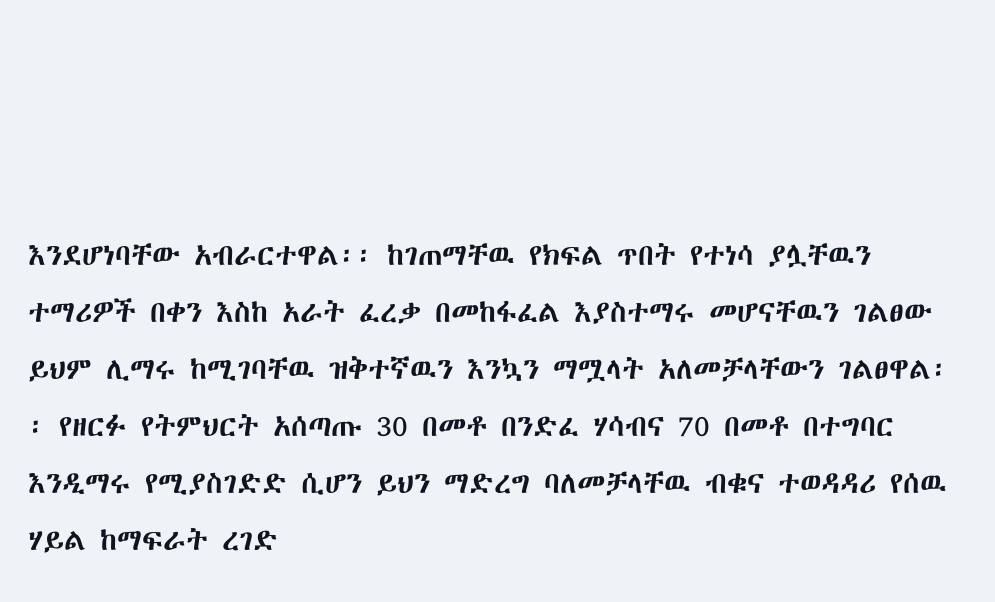እንደሆነባቸው አብራርተዋል፡፡ ከገጠማቸዉ የክፍል ጥበት የተነሳ ያሏቸዉን ተማሪዎች በቀን እስከ አራት ፈረቃ በመከፋፈል እያስተማሩ መሆናቸዉን ገልፀው ይህም ሊማሩ ከሚገባቸዉ ዝቅተኛዉን እንኳን ማሟላት አለመቻላቸውን ገልፀዋል፡፡ የዘርፉ የትምህርት አሰጣጡ 30 በመቶ በንድፈ ሃሳብና 70 በመቶ በተግባር እንዲማሩ የሚያስገድድ ሲሆን ይህን ማድረግ ባለመቻላቸዉ ብቁና ተወዳዳሪ የሰዉ ሃይል ከማፍራት ረገድ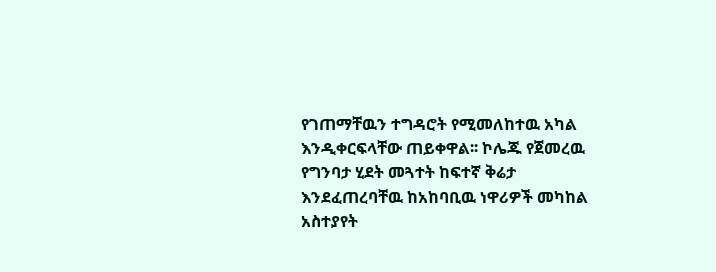የገጠማቸዉን ተግዳሮት የሚመለከተዉ አካል እንዲቀርፍላቸው ጠይቀዋል፡፡ ኮሌጁ የጀመረዉ የግንባታ ሂደት መጓተት ከፍተኛ ቅሬታ እንደፈጠረባቸዉ ከአከባቢዉ ነዋሪዎች መካከል አስተያየት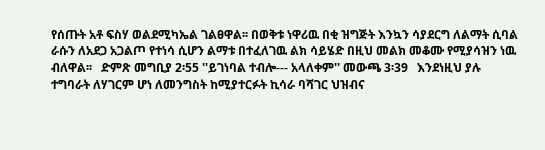የሰጡት አቶ ፍስሃ ወልደሚካኤል ገልፀዋል፡፡ በወቅቱ ነዋሪዉ በቂ ዝግጅት እንኳን ሳያደርግ ለልማት ሲባል ራሱን ለአደጋ አጋልጦ የተነሳ ሲሆን ልማቱ በተፈለገዉ ልክ ሳይሄድ በዚህ መልክ መቆሙ የሚያሳዝን ነዉ ብለዋል፡፡   ድምጽ መግቢያ 2፡55 ''ይገነባል ተብሎ--- አላለቀም'' መውጫ 3፡39   እንደነዚህ ያሉ ተግባራት ለሃገርም ሆነ ለመንግስት ከሚያተርፉት ኪሳራ ባሻገር ህዝብና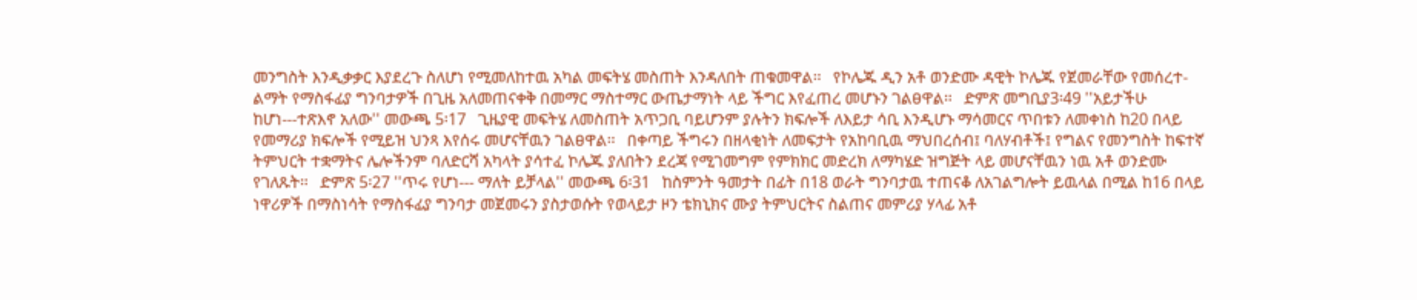መንግስት እንዲቃቃር እያደረጉ ስለሆነ የሚመለከተዉ አካል መፍትሄ መስጠት እንዳለበት ጠቁመዋል፡፡   የኮሌጁ ዲን አቶ ወንድሙ ዳዊት ኮሌጁ የጀመራቸው የመሰረተ-ልማት የማስፋፊያ ግንባታዎች በጊዜ አለመጠናቀቅ በመማር ማስተማር ውጤታማነት ላይ ችግር እየፈጠረ መሆኑን ገልፀዋል፡፡   ድምጽ መግቢያ3፡49 ''አይታችሁ ከሆነ---ተጽእኖ አለው'' መውጫ 5፡17   ጊዜያዊ መፍትሄ ለመስጠት አጥጋቢ ባይሆንም ያሉትን ክፍሎች ለእይታ ሳቢ እንዲሆኑ ማሳመርና ጥበቱን ለመቀነስ ከ20 በላይ የመማሪያ ክፍሎች የሚይዝ ህንጻ እየሰሩ መሆናቸዉን ገልፀዋል፡፡   በቀጣይ ችግሩን በዘላቂነት ለመፍታት የአከባቢዉ ማህበረሰብ፤ ባለሃብቶች፤ የግልና የመንግስት ከፍተኛ ትምህርት ተቋማትና ሌሎችንም ባለድርሻ አካላት ያሳተፈ ኮሌጁ ያለበትን ደረጃ የሚገመግም የምክክር መድረክ ለማካሄድ ዝግጅት ላይ መሆናቸዉን ነዉ አቶ ወንድሙ የገለጹት፡፡   ድምጽ 5፡27 ''ጥሩ የሆነ--- ማለት ይቻላል'' መውጫ 6፡31   ከስምንት ዓመታት በፊት በ18 ወራት ግንባታዉ ተጠናቆ ለአገልግሎት ይዉላል በሚል ከ16 በላይ ነዋሪዎች በማስነሳት የማስፋፊያ ግንባታ መጀመሩን ያስታወሱት የወላይታ ዞን ቴክኒክና ሙያ ትምህርትና ስልጠና መምሪያ ሃላፊ አቶ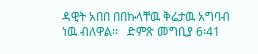ዳዊት አበበ በበኩላቸዉ ቅሬታዉ አግባብ ነዉ ብለዋል፡፡   ድምጽ መግቢያ 6፡41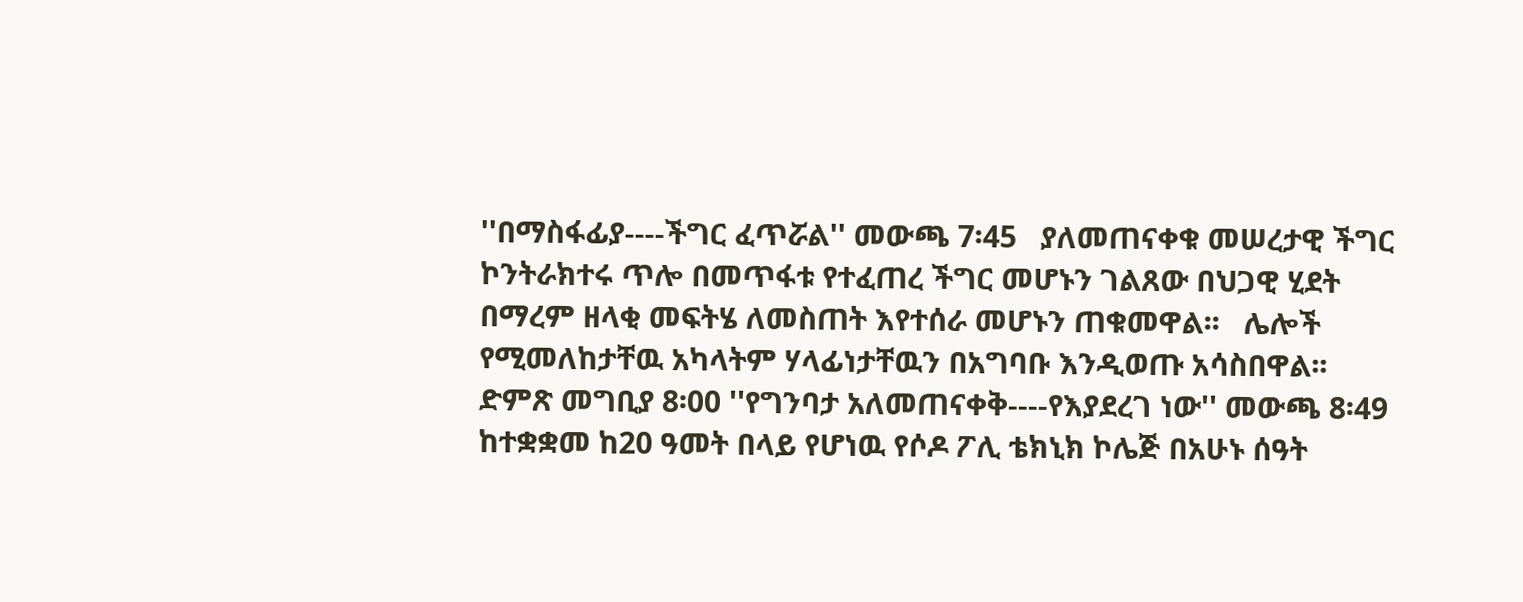''በማስፋፊያ----ችግር ፈጥሯል'' መውጫ 7፡45   ያለመጠናቀቁ መሠረታዊ ችግር ኮንትራክተሩ ጥሎ በመጥፋቱ የተፈጠረ ችግር መሆኑን ገልጸው በህጋዊ ሂደት በማረም ዘላቂ መፍትሄ ለመስጠት እየተሰራ መሆኑን ጠቁመዋል፡፡   ሌሎች የሚመለከታቸዉ አካላትም ሃላፊነታቸዉን በአግባቡ እንዲወጡ አሳስበዋል፡፡   ድምጽ መግቢያ 8፡00 ''የግንባታ አለመጠናቀቅ----የእያደረገ ነው'' መውጫ 8፡49   ከተቋቋመ ከ20 ዓመት በላይ የሆነዉ የሶዶ ፖሊ ቴክኒክ ኮሌጅ በአሁኑ ሰዓት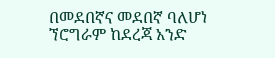በመደበኛና መደበኛ ባለሆነ ኘሮግራም ከደረጃ አንድ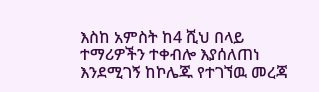እስከ አምስት ከ4 ሺህ በላይ ተማሪዎችን ተቀብሎ እያሰለጠነ እንደሚገኝ ከኮሌጁ የተገኘዉ መረጃ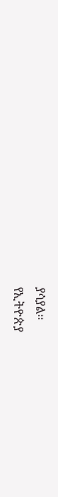ያሳያል፡፡
የኢትዮጵያ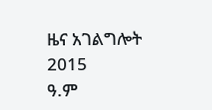ዜና አገልግሎት
2015
ዓ.ም